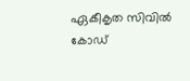ഏകീകൃത സിവില്‍ കോഡ്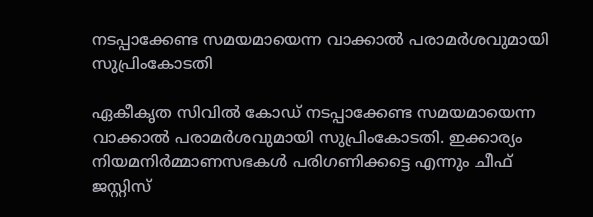നടപ്പാക്കേണ്ട സമയമായെന്ന വാക്കാല്‍ പരാമര്‍ശവുമായി സുപ്രിംകോടതി

ഏകീകൃത സിവില്‍ കോഡ് നടപ്പാക്കേണ്ട സമയമായെന്ന വാക്കാല്‍ പരാമര്‍ശവുമായി സുപ്രിംകോടതി. ഇക്കാര്യം നിയമനിര്‍മ്മാണസഭകള്‍ പരിഗണിക്കട്ടെ എന്നും ചീഫ് ജസ്റ്റിസ്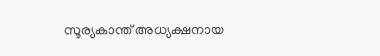സൂര്യകാന്ത് അധ്യക്ഷനായ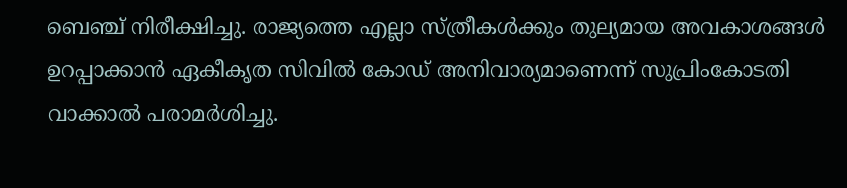ബെഞ്ച് നിരീക്ഷിച്ചു. രാജ്യത്തെ എല്ലാ സ്ത്രീകള്‍ക്കും തുല്യമായ അവകാശങ്ങള്‍ ഉറപ്പാക്കാന്‍ ഏകീകൃത സിവില്‍ കോഡ് അനിവാര്യമാണെന്ന് സുപ്രിംകോടതി വാക്കാല്‍ പരാമര്‍ശിച്ചു.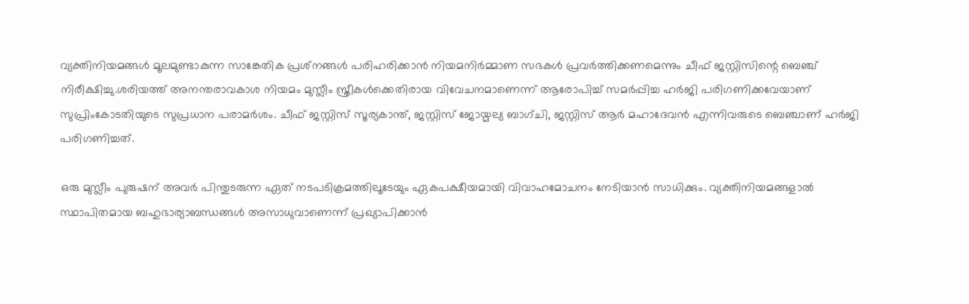വ്യക്തിനിയമങ്ങള്‍ മൂലമുണ്ടാകുന്ന സാങ്കേതിക പ്രശ്‌നങ്ങള്‍ പരിഹരിക്കാന്‍ നിയമനിര്‍മ്മാണ സഭകള്‍ പ്രവര്‍ത്തിക്കണമെന്നും ചീഫ് ജസ്റ്റിസിന്റെ ബെഞ്ച് നിരീക്ഷിച്ചു.ശരിയത്ത് അനന്തരാവകാശ നിയമം മുസ്ലീം സ്ത്രീകള്‍ക്കെതിരായ വിവേചനമാണെന്ന് ആരോപിച്ച് സമര്‍പ്പിച്ച ഹര്‍ജി പരിഗണിക്കവേയാണ് സുപ്രിംകോടതിയുടെ സുപ്രധാന പരാമര്‍ശം. ചീഫ് ജസ്റ്റിസ് സൂര്യകാന്ത്, ജസ്റ്റിസ് ജോയ്മല്യ ബാഗ്ചി, ജസ്റ്റിസ് ആര്‍ മഹാദേവന്‍ എന്നിവരുടെ ബെഞ്ചാണ് ഹര്‍ജി പരിഗണിച്ചത്.

ഒരു മുസ്ലീം പുരുഷന് അവര്‍ പിന്തുടരുന്ന ഏത് നടപടിക്രമത്തിലൂടേയും ഏകപക്ഷീയമായി വിവാഹമോചനം നേടിയാന്‍ സാധിക്കും. വ്യക്തിനിയമങ്ങളാല്‍ സ്ഥാപിതമായ ബഹുഭാര്യാബന്ധങ്ങള്‍ അസാധുവാണെന്ന് പ്രഖ്യാപിക്കാന്‍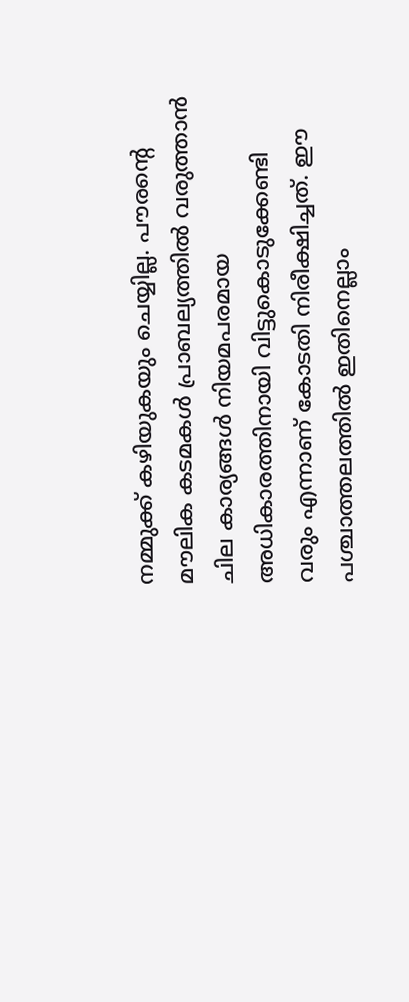നമ്മുക്ക് കഴിയുകയും ചെയ്യില്ല. പൗരന്റെ മൗലിക കടമകള്‍ പ്രാബല്യത്തില്‍ വരുത്താന്‍ ചില കാര്യങ്ങള്‍ നിയമപരമായ അധികാരത്തിനായി വിട്ടുകൊടുക്കേണ്ടി വരും എന്നാണ് കോടതി നിരീക്ഷിച്ചത്. ഈ പശ്ചാത്തലത്തില്‍ ഇതിനെല്ലാം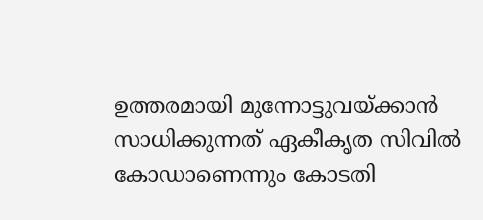ഉത്തരമായി മുന്നോട്ടുവയ്ക്കാന്‍ സാധിക്കുന്നത് ഏകീകൃത സിവില്‍ കോഡാണെന്നും കോടതി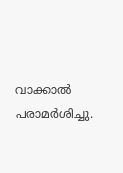വാക്കാല്‍ പരാമര്‍ശിച്ചു.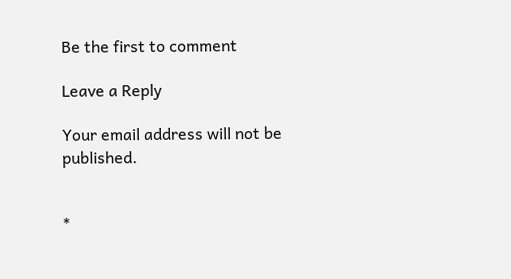Be the first to comment

Leave a Reply

Your email address will not be published.


*